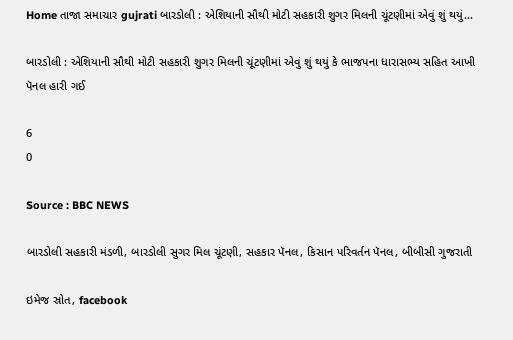Home તાજા સમાચાર gujrati બારડોલી : એશિયાની સૌથી મોટી સહકારી શુગર મિલની ચૂંટણીમાં એવું શું થયું...

બારડોલી : એશિયાની સૌથી મોટી સહકારી શુગર મિલની ચૂંટણીમાં એવું શું થયું કે ભાજપના ધારાસભ્ય સહિત આખી પૅનલ હારી ગઈ

6
0

Source : BBC NEWS

બારડોલી સહકારી મંડળી, બારડોલી સુગર મિલ ચૂંટણી, સહકાર પૅનલ, કિસાન પરિવર્તન પૅનલ, બીબીસી ગુજરાતી

ઇમેજ સ્રોત, facebook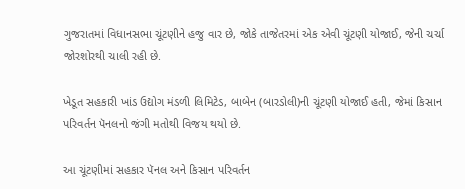ગુજરાતમાં વિધાનસભા ચૂંટણીને હજુ વાર છે, જોકે તાજેતરમાં એક એવી ચૂંટણી યોજાઈ, જેની ચર્ચા જોરશોરથી ચાલી રહી છે.

ખેડૂત સહકારી ખાંડ ઉદ્યોગ મંડળી લિમિટેડ, બાબેન (બારડોલી)ની ચૂંટણી યોજાઈ હતી, જેમાં કિસાન પરિવર્તન પૅનલનો જંગી મતોથી વિજય થયો છે.

આ ચૂંટણીમાં સહકાર પૅનલ અને કિસાન પરિવર્તન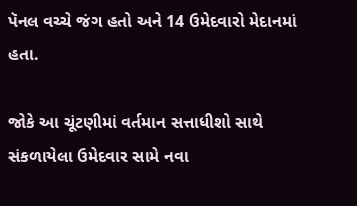પૅનલ વચ્ચે જંગ હતો અને 14 ઉમેદવારો મેદાનમાં હતા.

જોકે આ ચૂંટણીમાં વર્તમાન સત્તાધીશો સાથે સંકળાયેલા ઉમેદવાર સામે નવા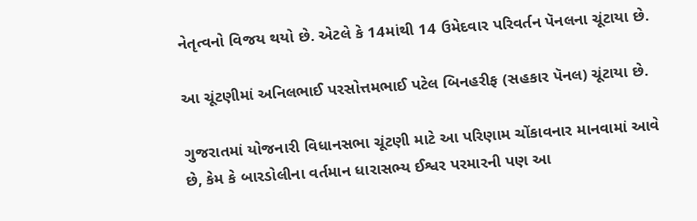નેતૃત્વનો વિજય થયો છે. એટલે કે 14માંથી 14 ઉમેદવાર પરિવર્તન પૅનલના ચૂંટાયા છે.

આ ચૂંટણીમાં અનિલભાઈ પરસોત્તમભાઈ પટેલ બિનહરીફ (સહકાર પૅનલ) ચૂંટાયા છે.

ગુજરાતમાં યોજનારી વિધાનસભા ચૂંટણી માટે આ પરિણામ ચોંકાવનાર માનવામાં આવે છે, કેમ કે બારડોલીના વર્તમાન ધારાસભ્ય ઈશ્વર પરમારની પણ આ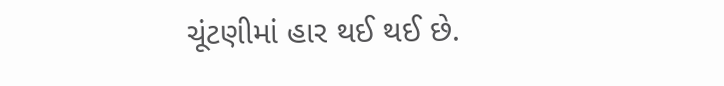ચૂંટણીમાં હાર થઈ થઈ છે.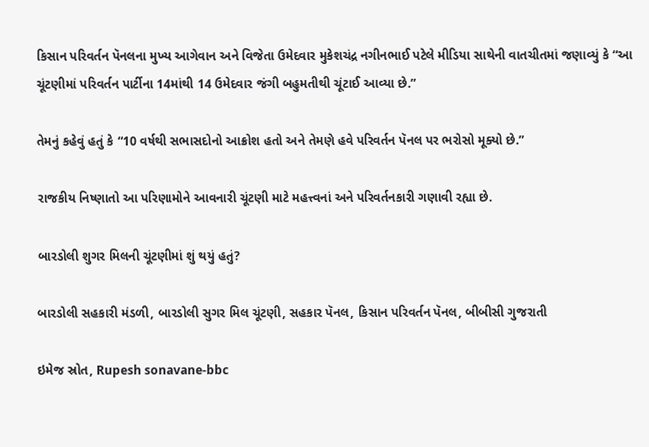કિસાન પરિવર્તન પૅનલના મુખ્ય આગેવાન અને વિજેતા ઉમેદવાર મુકેશચંદ્ર નગીનભાઈ પટેલે મીડિયા સાથેની વાતચીતમાં જણાવ્યું કે “આ ચૂંટણીમાં પરિવર્તન પાર્ટીના 14માંથી 14 ઉમેદવાર જંગી બહુમતીથી ચૂંટાઈ આવ્યા છે.”

તેમનું કહેવું હતું કે “10 વર્ષથી સભાસદોનો આક્રોશ હતો અને તેમણે હવે પરિવર્તન પૅનલ પર ભરોસો મૂક્યો છે.”

રાજકીય નિષ્ણાતો આ પરિણામોને આવનારી ચૂંટણી માટે મહત્ત્વનાં અને પરિવર્તનકારી ગણાવી રહ્યા છે.

બારડોલી શુગર મિલની ચૂંટણીમાં શું થયું હતું?

બારડોલી સહકારી મંડળી, બારડોલી સુગર મિલ ચૂંટણી, સહકાર પૅનલ, કિસાન પરિવર્તન પૅનલ, બીબીસી ગુજરાતી

ઇમેજ સ્રોત, Rupesh sonavane-bbc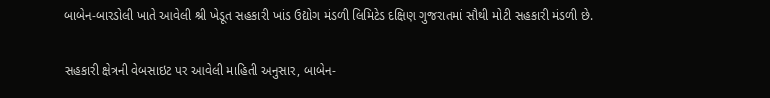બાબેન-બારડોલી ખાતે આવેલી શ્રી ખેડૂત સહકારી ખાંડ ઉદ્યોગ મંડળી લિમિટેડ દક્ષિણ ગુજરાતમાં સૌથી મોટી સહકારી મંડળી છે.

સહકારી ક્ષેત્રની વેબસાઇટ પર આવેલી માહિતી અનુસાર, બાબેન-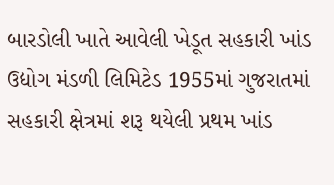બારડોલી ખાતે આવેલી ખેડૂત સહકારી ખાંડ ઉદ્યોગ મંડળી લિમિટેડ 1955માં ગુજરાતમાં સહકારી ક્ષેત્રમાં શરૂ થયેલી પ્રથમ ખાંડ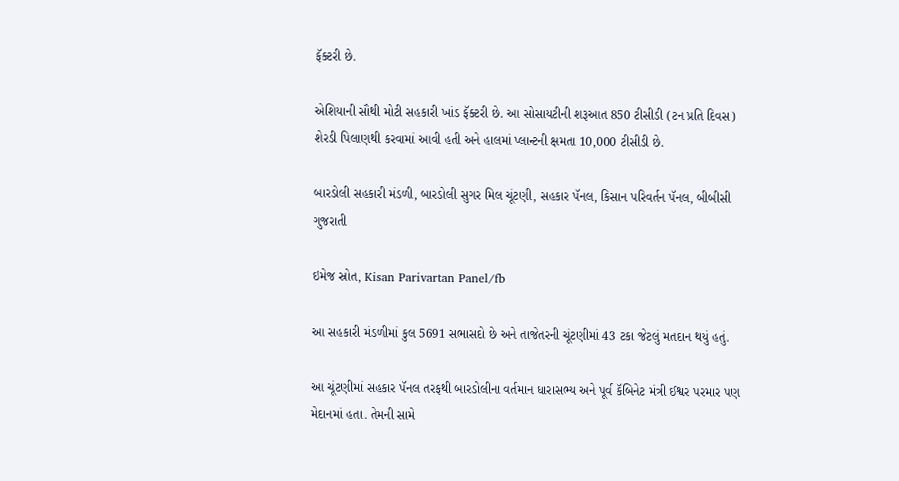ફૅક્ટરી છે.

એશિયાની સૌથી મોટી સહકારી ખાંડ ફૅક્ટરી છે. આ સોસાયટીની શરૂઆત 850 ટીસીડી (ટન પ્રતિ દિવસ) શેરડી પિલાણથી કરવામાં આવી હતી અને હાલમાં પ્લાન્ટની ક્ષમતા 10,000 ટીસીડી છે.

બારડોલી સહકારી મંડળી, બારડોલી સુગર મિલ ચૂંટણી, સહકાર પૅનલ, કિસાન પરિવર્તન પૅનલ, બીબીસી ગુજરાતી

ઇમેજ સ્રોત, Kisan Parivartan Panel/fb

આ સહકારી મંડળીમાં કુલ 5691 સભાસદો છે અને તાજેતરની ચૂંટણીમાં 43 ટકા જેટલું મતદાન થયું હતું.

આ ચૂંટણીમાં સહકાર પૅનલ તરફથી બારડોલીના વર્તમાન ધારાસભ્ય અને પૂર્વ કૅબિનેટ મંત્રી ઈશ્વર પરમાર પણ મેદાનમાં હતા. તેમની સામે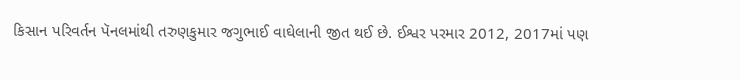કિસાન પરિવર્તન પૅનલમાંથી તરુણકુમાર જગુભાઈ વાઘેલાની જીત થઈ છે. ઈશ્વર પરમાર 2012, 2017માં પણ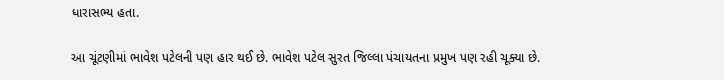ધારાસભ્ય હતા.

આ ચૂંટણીમાં ભાવેશ પટેલની પણ હાર થઈ છે. ભાવેશ પટેલ સુરત જિલ્લા પંચાયતના પ્રમુખ પણ રહી ચૂક્યા છે.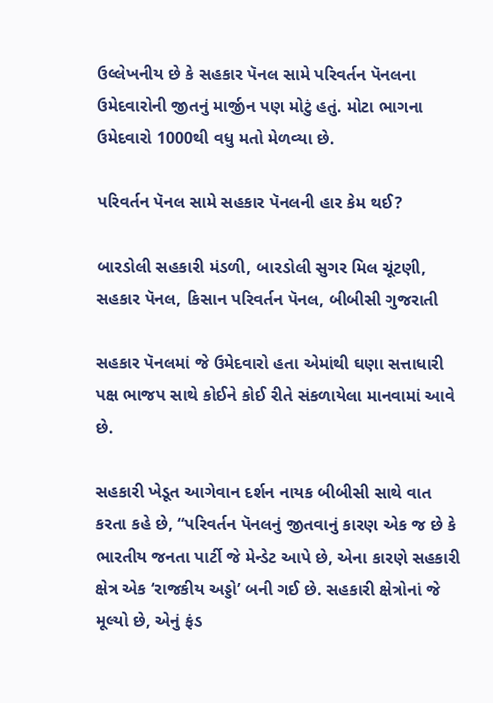ઉલ્લેખનીય છે કે સહકાર પૅનલ સામે પરિવર્તન પૅનલના ઉમેદવારોની જીતનું માર્જીન પણ મોટું હતું. મોટા ભાગના ઉમેદવારો 1000થી વધુ મતો મેળવ્યા છે.

પરિવર્તન પૅનલ સામે સહકાર પૅનલની હાર કેમ થઈ?

બારડોલી સહકારી મંડળી, બારડોલી સુગર મિલ ચૂંટણી, સહકાર પૅનલ, કિસાન પરિવર્તન પૅનલ, બીબીસી ગુજરાતી

સહકાર પૅનલમાં જે ઉમેદવારો હતા એમાંથી ઘણા સત્તાધારી પક્ષ ભાજપ સાથે કોઈને કોઈ રીતે સંકળાયેલા માનવામાં આવે છે.

સહકારી ખેડૂત આગેવાન દર્શન નાયક બીબીસી સાથે વાત કરતા કહે છે, “પરિવર્તન પૅનલનું જીતવાનું કારણ એક જ છે કે ભારતીય જનતા પાર્ટી જે મેન્ડેટ આપે છે, એના કારણે સહકારી ક્ષેત્ર એક ‘રાજકીય અડ્ડો’ બની ગઈ છે. સહકારી ક્ષેત્રોનાં જે મૂલ્યો છે, એનું ફંડ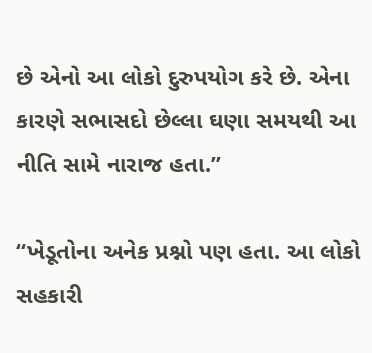છે એનો આ લોકો દુરુપયોગ કરે છે. એના કારણે સભાસદો છેલ્લા ઘણા સમયથી આ નીતિ સામે નારાજ હતા.”

“ખેડૂતોના અનેક પ્રશ્નો પણ હતા. આ લોકો સહકારી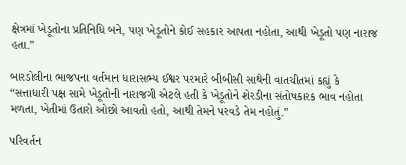ક્ષેત્રમાં ખેડૂતોના પ્રતિનિધિ બને, પણ ખેડૂતોને કોઈ સહકાર આપતા નહોતા, આથી ખેડૂતો પણ નારાજ હતા.”

બારડોલીના ભાજપના વર્તમાન ધારાસભ્ય ઈશ્વર પરમારે બીબીસી સાથેની વાતચીતમાં કહ્યું કે “સત્તાધારી પક્ષ સામે ખેડૂતોની નારાજગી એટલે હતી કે ખેડૂતોને શેરડીના સંતોષકારક ભાવ નહોતા મળતા, ખેતીમાં ઉતારો ઓછો આવતો હતો, આથી તેમને પરવડે તેમ નહોતું.”

પરિવર્તન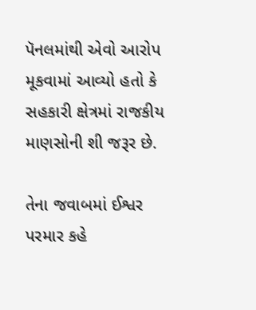પૅનલમાંથી એવો આરોપ મૂકવામાં આવ્યો હતો કે સહકારી ક્ષેત્રમાં રાજકીય માણસોની શી જરૂર છે.

તેના જવાબમાં ઈશ્વર પરમાર કહે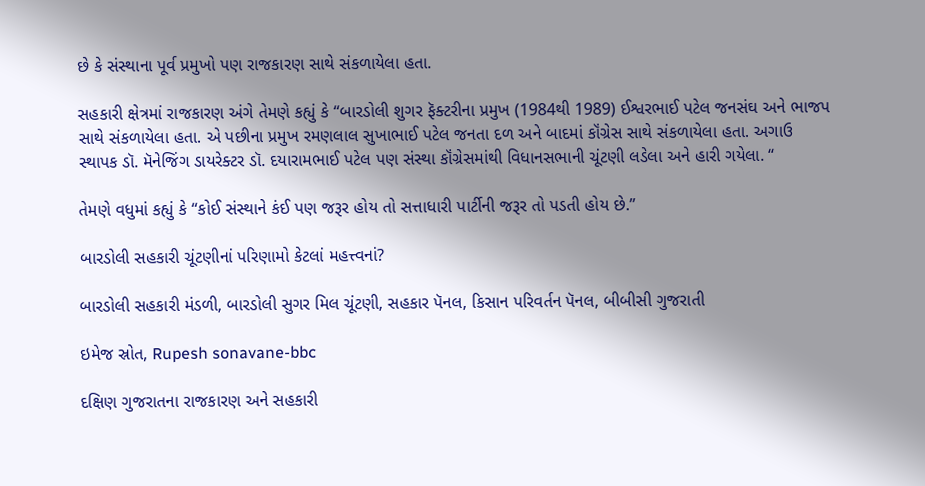છે કે સંસ્થાના પૂર્વ પ્રમુખો પણ રાજકારણ સાથે સંકળાયેલા હતા.

સહકારી ક્ષેત્રમાં રાજકારણ અંગે તેમણે કહ્યું કે “બારડોલી શુગર ફૅક્ટરીના પ્રમુખ (1984થી 1989) ઈશ્વરભાઈ પટેલ જનસંઘ અને ભાજપ સાથે સંકળાયેલા હતા. એ પછીના પ્રમુખ રમણલાલ સુખાભાઈ પટેલ જનતા દળ અને બાદમાં કૉંગ્રેસ સાથે સંકળાયેલા હતા. અગાઉ સ્થાપક ડૉ. મૅનેજિંગ ડાયરેક્ટર ડૉ. દયારામભાઈ પટેલ પણ સંસ્થા કૉંગ્રેસમાંથી વિધાનસભાની ચૂંટણી લડેલા અને હારી ગયેલા. “

તેમણે વધુમાં કહ્યું કે “કોઈ સંસ્થાને કંઈ પણ જરૂર હોય તો સત્તાધારી પાર્ટીની જરૂર તો પડતી હોય છે.”

બારડોલી સહકારી ચૂંટણીનાં પરિણામો કેટલાં મહત્ત્વનાં?

બારડોલી સહકારી મંડળી, બારડોલી સુગર મિલ ચૂંટણી, સહકાર પૅનલ, કિસાન પરિવર્તન પૅનલ, બીબીસી ગુજરાતી

ઇમેજ સ્રોત, Rupesh sonavane-bbc

દક્ષિણ ગુજરાતના રાજકારણ અને સહકારી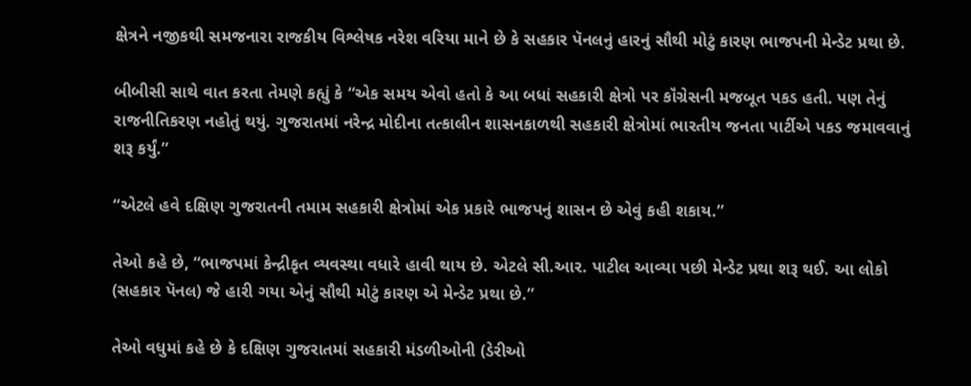ક્ષેત્રને નજીકથી સમજનારા રાજકીય વિશ્લેષક નરેશ વરિયા માને છે કે સહકાર પૅનલનું હારનું સૌથી મોટું કારણ ભાજપની મેન્ડેટ પ્રથા છે.

બીબીસી સાથે વાત કરતા તેમણે કહ્યું કે “એક સમય એવો હતો કે આ બધાં સહકારી ક્ષેત્રો પર કૉંગ્રેસની મજબૂત પકડ હતી. પણ તેનું રાજનીતિકરણ નહોતું થયું. ગુજરાતમાં નરેન્દ્ર મોદીના તત્કાલીન શાસનકાળથી સહકારી ક્ષેત્રોમાં ભારતીય જનતા પાર્ટીએ પકડ જમાવવાનું શરૂ કર્યું.”

“એટલે હવે દક્ષિણ ગુજરાતની તમામ સહકારી ક્ષેત્રોમાં એક પ્રકારે ભાજપનું શાસન છે એવું કહી શકાય.”

તેઓ કહે છે, “ભાજપમાં કેન્દ્રીકૃત વ્યવસ્થા વધારે હાવી થાય છે. એટલે સી.આર. પાટીલ આવ્યા પછી મેન્ડેટ પ્રથા શરૂ થઈ. આ લોકો (સહકાર પૅનલ) જે હારી ગયા એનું સૌથી મોટું કારણ એ મેન્ડેટ પ્રથા છે.”

તેઓ વધુમાં કહે છે કે દક્ષિણ ગુજરાતમાં સહકારી મંડળીઓની (ડેરીઓ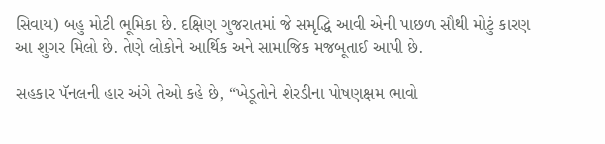સિવાય) બહુ મોટી ભૂમિકા છે. દક્ષિણ ગુજરાતમાં જે સમૃદ્ધિ આવી એની પાછળ સૌથી મોટું કારણ આ શુગર મિલો છે. તેણે લોકોને આર્થિક અને સામાજિક મજબૂતાઈ આપી છે.

સહકાર પૅનલની હાર અંગે તેઓ કહે છે, “ખેડૂતોને શેરડીના પોષણક્ષમ ભાવો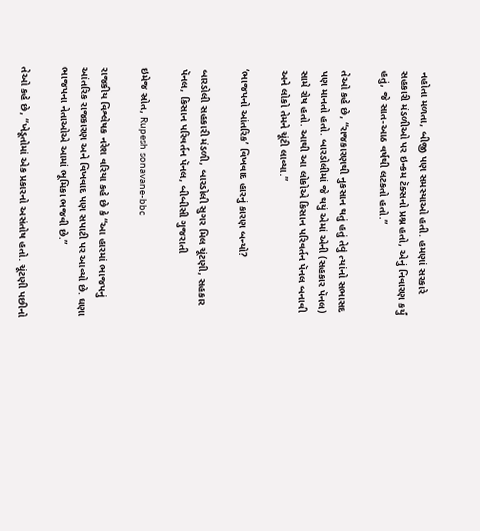નહોતા મળતા, બીજી પણ સમસ્યાઓ હતી. હમણાં સરકારે સહકારી મંડળીઓ પર ઇન્કમ ટૅક્સનો પ્રશ્ન હતો, એનું નિવારણ કર્યું હતું, જે સાત-આઠ વર્ષથી લટકતો હતો.”

તેઓ કહે છે, “રાજકારણથી નુકસાન થતું હતું તેવું ત્યાંનો સભાસદ પણ માનતો હતો. બારડોલીમાં જે થયું એમાં એની (સહકાર પૅનલ) સામે રોષ હતો. આથી આ લોકોએ કિસાન પરિવર્તન પૅનલ બનાવી અને લોકો તેમને ચૂંટી લાવ્યા.”

‘ભાજપનો આંતરિક’ વિખવાદ હારનું કારણ બન્યો?

બારડોલી સહકારી મંડળી, બારડોલી સુગર મિલ ચૂંટણી, સહકાર પૅનલ, કિસાન પરિવર્તન પૅનલ, બીબીસી ગુજરાતી

ઇમેજ સ્રોત, Rupesh sonavane-bbc

રાજકીય વિશ્લેષક નરેશ વરિયા કહે છે કે “આ હારમાં ભાજપનું આંતરિક રાજકારણ અને વિખવાદ પણ સપાટી પર આવ્યો છે. ઘણા ભાજપના નેતાઓએ આમાં ભૂમિકા ભજવી છે.”

તેઓ કહે છે, “ખેડૂતોમાં એક પ્રકારનો અસંતોષ હતો. ચૂંટણી પછીનો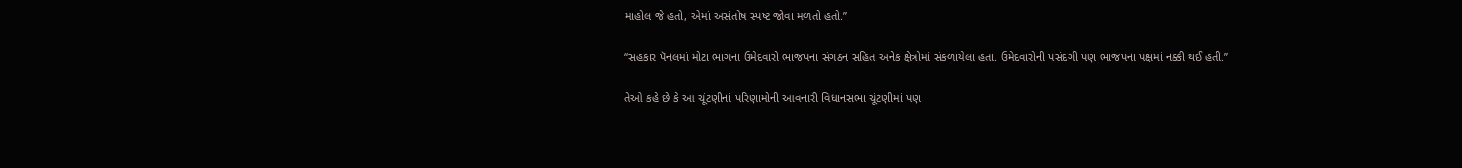માહોલ જે હતો, એમાં અસંતોષ સ્પષ્ટ જોવા મળતો હતો.”

“સહકાર પૅનલમાં મોટા ભાગના ઉમેદવારો ભાજપના સંગઠન સહિત અનેક ક્ષેત્રોમાં સંકળાયેલા હતા. ઉમેદવારોની પસંદગી પણ ભાજપના પક્ષમાં નક્કી થઈ હતી.”

તેઓ કહે છે કે આ ચૂંટણીનાં પરિણામોની આવનારી વિધાનસભા ચૂંટણીમાં પણ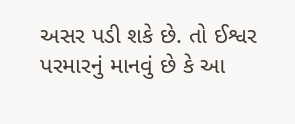અસર પડી શકે છે. તો ઈશ્વર પરમારનું માનવું છે કે આ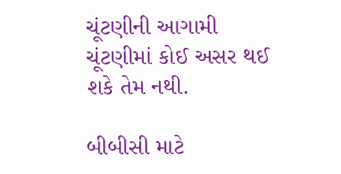ચૂંટણીની આગામી ચૂંટણીમાં કોઈ અસર થઈ શકે તેમ નથી.

બીબીસી માટે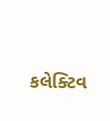કલેક્ટિવ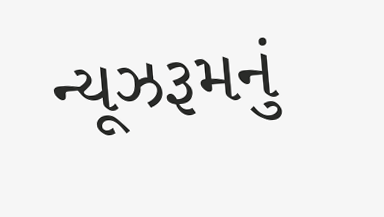ન્યૂઝરૂમનું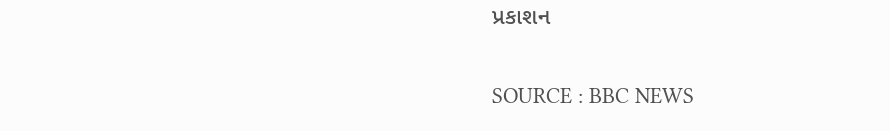પ્રકાશન

SOURCE : BBC NEWS